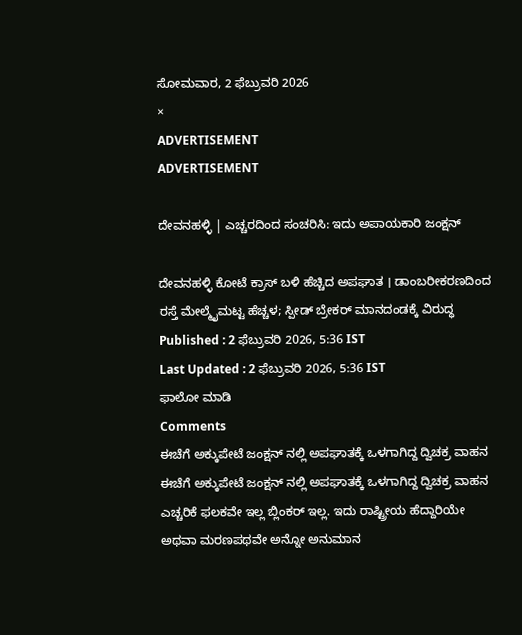ಸೋಮವಾರ, 2 ಫೆಬ್ರುವರಿ 2026
×
ADVERTISEMENT
ADVERTISEMENT

ದೇವನಹಳ್ಳಿ | ಎಚ್ಚರದಿಂದ ಸಂಚರಿಸಿ: ಇದು ಅಪಾಯಕಾರಿ ಜಂಕ್ಷನ್‌

ದೇವನಹಳ್ಳಿ ಕೋಟೆ ಕ್ರಾಸ್‌ ಬಳಿ ಹೆಚ್ಚಿದ ಅಪಘಾತ । ಡಾಂಬರೀಕರಣದಿಂದ ರಸ್ತೆ ಮೇಲ್ಮೈಮಟ್ಟ ಹೆಚ್ಚಳ; ಸ್ಪೀಡ್ ಬ್ರೇಕರ್‌ ಮಾನದಂಡಕ್ಕೆ ವಿರುದ್ಧ
Published : 2 ಫೆಬ್ರುವರಿ 2026, 5:36 IST
Last Updated : 2 ಫೆಬ್ರುವರಿ 2026, 5:36 IST
ಫಾಲೋ ಮಾಡಿ
Comments
ಈಚೆಗೆ ಅಕ್ಕುಪೇಟೆ ಜಂಕ್ಷನ್ ನಲ್ಲಿ ಅಪಘಾತಕ್ಕೆ ಒಳಗಾಗಿದ್ದ ದ್ವಿಚಕ್ರ ವಾಹನ
ಈಚೆಗೆ ಅಕ್ಕುಪೇಟೆ ಜಂಕ್ಷನ್ ನಲ್ಲಿ ಅಪಘಾತಕ್ಕೆ ಒಳಗಾಗಿದ್ದ ದ್ವಿಚಕ್ರ ವಾಹನ
ಎಚ್ಚರಿಕೆ ಫಲಕವೇ ಇಲ್ಲ ಬ್ಲಿಂಕರ್‌ ಇಲ್ಲ. ಇದು ರಾಷ್ಟ್ರೀಯ ಹೆದ್ದಾರಿಯೇ ಅಥವಾ ಮರಣಪಥವೇ ಅನ್ನೋ ಅನುಮಾನ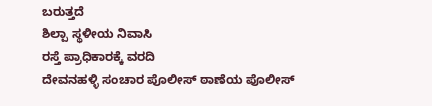ಬರುತ್ತದೆ
ಶಿಲ್ಪಾ ಸ್ಥಳೀಯ ನಿವಾಸಿ
ರಸ್ತೆ ಪ್ರಾಧಿಕಾರಕ್ಕೆ ವರದಿ
ದೇವನಹಳ್ಳಿ ಸಂಚಾರ ಪೊಲೀಸ್ ಠಾಣೆಯ ಪೊಲೀಸ್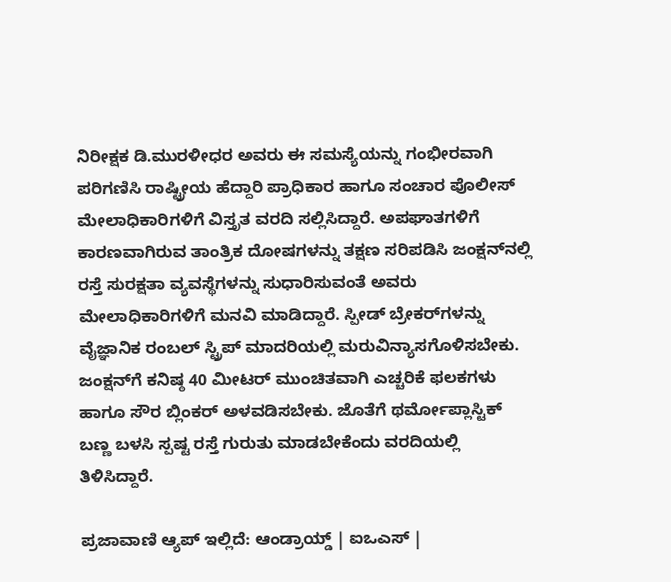ನಿರೀಕ್ಷಕ ಡಿ.ಮುರಳೀಧರ ಅವರು ಈ ಸಮಸ್ಯೆಯನ್ನು ಗಂಭೀರವಾಗಿ ಪರಿಗಣಿಸಿ ರಾಷ್ಟ್ರೀಯ ಹೆದ್ದಾರಿ ಪ್ರಾಧಿಕಾರ ಹಾಗೂ ಸಂಚಾರ ಪೊಲೀಸ್ ಮೇಲಾಧಿಕಾರಿಗಳಿಗೆ ವಿಸ್ತೃತ ವರದಿ ಸಲ್ಲಿಸಿದ್ದಾರೆ. ಅಪಘಾತಗಳಿಗೆ ಕಾರಣವಾಗಿರುವ ತಾಂತ್ರಿಕ ದೋಷಗಳನ್ನು ತಕ್ಷಣ ಸರಿಪಡಿಸಿ ಜಂಕ್ಷನ್‌ನಲ್ಲಿ ರಸ್ತೆ ಸುರಕ್ಷತಾ ವ್ಯವಸ್ಥೆಗಳನ್ನು ಸುಧಾರಿಸುವಂತೆ ಅವರು ಮೇಲಾಧಿಕಾರಿಗಳಿಗೆ ಮನವಿ ಮಾಡಿದ್ದಾರೆ. ಸ್ಪೀಡ್‌ ಬ್ರೇಕರ್‌ಗಳನ್ನು ವೈಜ್ಞಾನಿಕ ರಂಬಲ್‌ ಸ್ಟ್ರಿಪ್ ಮಾದರಿಯಲ್ಲಿ ಮರುವಿನ್ಯಾಸಗೊಳಿಸಬೇಕು. ಜಂಕ್ಷನ್‌ಗೆ ಕನಿಷ್ಠ 40 ಮೀಟರ್‌ ಮುಂಚಿತವಾಗಿ ಎಚ್ಚರಿಕೆ ಫಲಕಗಳು ಹಾಗೂ ಸೌರ ಬ್ಲಿಂಕರ್‌ ಅಳವಡಿಸಬೇಕು. ಜೊತೆಗೆ ಥರ್ಮೋಪ್ಲಾಸ್ಟಿಕ್ ಬಣ್ಣ ಬಳಸಿ ಸ್ಪಷ್ಟ ರಸ್ತೆ ಗುರುತು ಮಾಡಬೇಕೆಂದು ವರದಿಯಲ್ಲಿ ತಿಳಿಸಿದ್ದಾರೆ.

ಪ್ರಜಾವಾಣಿ ಆ್ಯಪ್ ಇಲ್ಲಿದೆ: ಆಂಡ್ರಾಯ್ಡ್ | ಐಒಎಸ್ |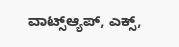ವಾಟ್ಸ್ಆ್ಯಪ್, ಎಕ್ಸ್,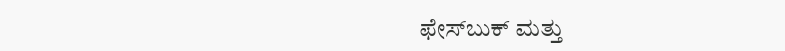ಫೇಸ್‌ಬುಕ್ ಮತ್ತು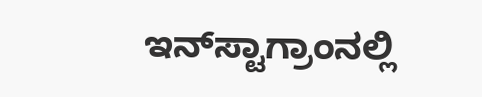ಇನ್‌ಸ್ಟಾಗ್ರಾಂನಲ್ಲಿ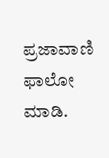ಪ್ರಜಾವಾಣಿ ಫಾಲೋ ಮಾಡಿ.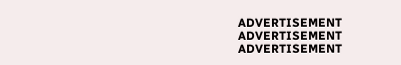ADVERTISEMENT
ADVERTISEMENT
ADVERTISEMENT